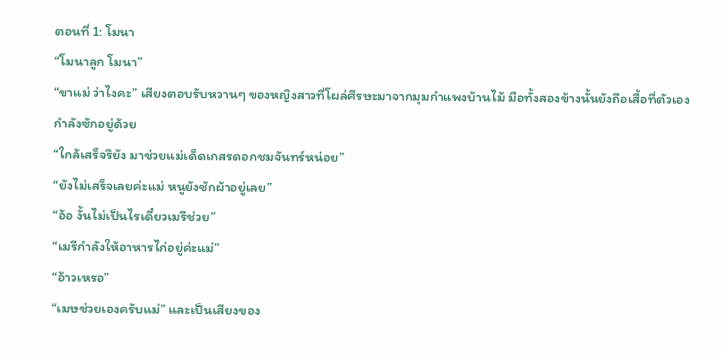ตอนที่ 1: โมนา
“โมนาลูก โมนา”
“ขาแม่ ว่าไงคะ” เสียงตอบรับหวานๆ ของหญิงสาวที่โผล่ศีรษะมาจากมุมกำแพงบ้านไม้ มือทั้งสองข้างนั้นยังถือเสื้อที่ตัวเองกำลังซักอยู่ด้วย
“ใกล้เสร็จรึยัง มาช่วยแม่เด็ดเกสรดอกชมจันทร์หน่อย”
“ยังไม่เสร็จเลยค่ะแม่ หนูยังซักผ้าอยู่เลย”
“อ้อ งั้นไม่เป็นไรเดี๋ยวเมรีช่วย”
“เมรีกำลังให้อาหารไก่อยู่ค่ะแม่”
“อ้าวเหรอ”
“เมษช่วยเองครับแม่” และเป็นเสียงของ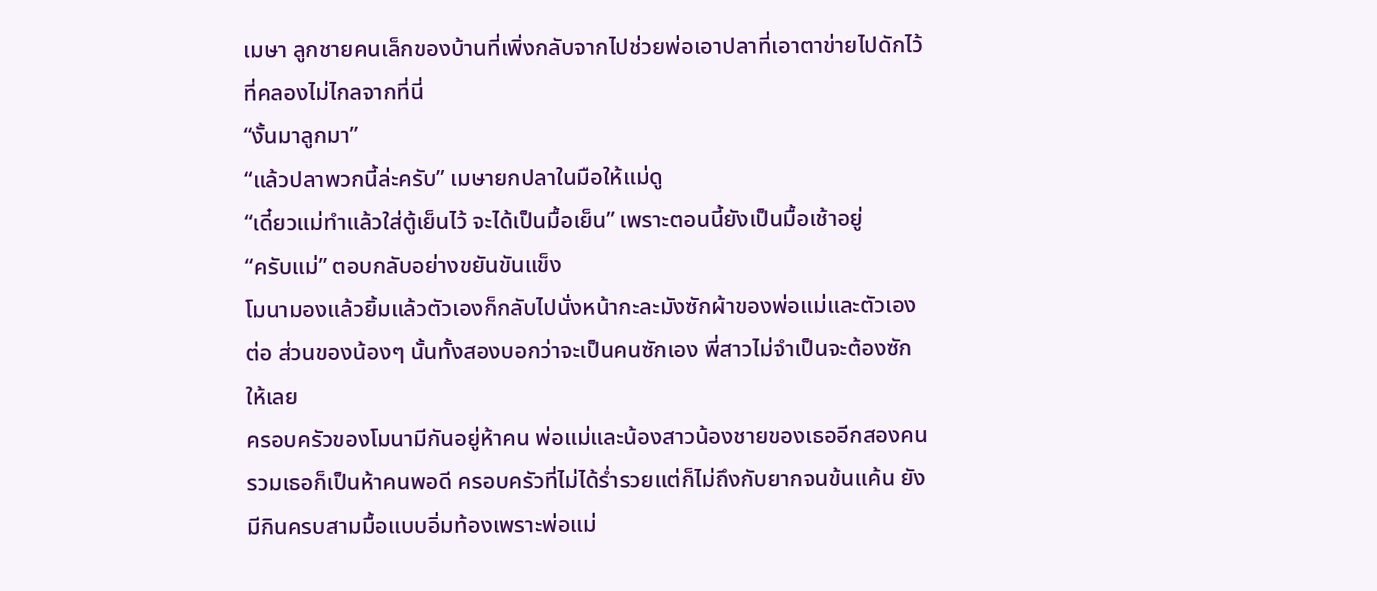เมษา ลูกชายคนเล็กของบ้านที่เพิ่งกลับจากไปช่วยพ่อเอาปลาที่เอาตาข่ายไปดักไว้ที่คลองไม่ไกลจากที่นี่
“งั้นมาลูกมา”
“แล้วปลาพวกนี้ล่ะครับ” เมษายกปลาในมือให้แม่ดู
“เดี๋ยวแม่ทำแล้วใส่ตู้เย็นไว้ จะได้เป็นมื้อเย็น” เพราะตอนนี้ยังเป็นมื้อเช้าอยู่
“ครับแม่” ตอบกลับอย่างขยันขันแข็ง
โมนามองแล้วยิ้มแล้วตัวเองก็กลับไปนั่งหน้ากะละมังซักผ้าของพ่อแม่และตัวเองต่อ ส่วนของน้องๆ นั้นทั้งสองบอกว่าจะเป็นคนซักเอง พี่สาวไม่จำเป็นจะต้องซักให้เลย
ครอบครัวของโมนามีกันอยู่ห้าคน พ่อแม่และน้องสาวน้องชายของเธออีกสองคน รวมเธอก็เป็นห้าคนพอดี ครอบครัวที่ไม่ได้ร่ำรวยแต่ก็ไม่ถึงกับยากจนข้นแค้น ยังมีกินครบสามมื้อแบบอิ่มท้องเพราะพ่อแม่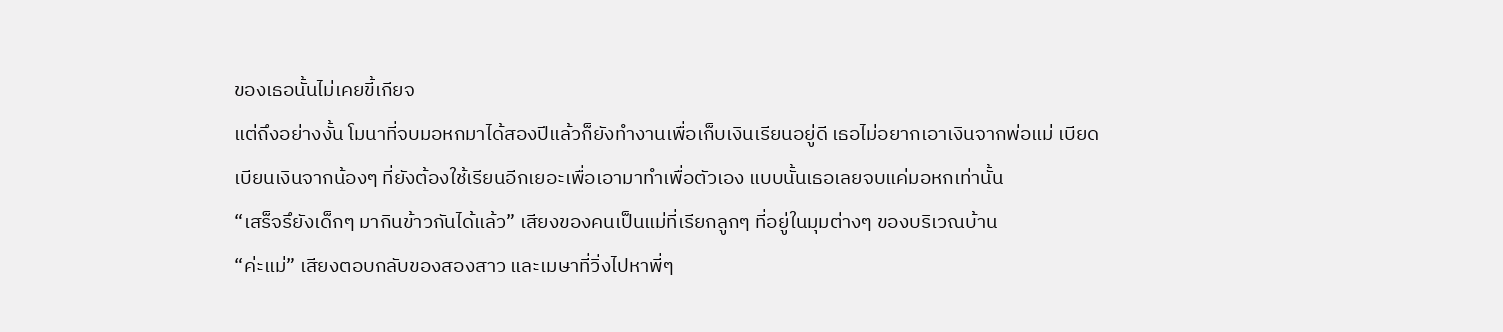ของเธอนั้นไม่เคยขี้เกียจ
แต่ถึงอย่างงั้น โมนาที่จบมอหกมาได้สองปีแล้วก็ยังทำงานเพื่อเก็บเงินเรียนอยู่ดี เธอไม่อยากเอาเงินจากพ่อแม่ เบียดเบียนเงินจากน้องๆ ที่ยังต้องใช้เรียนอีกเยอะเพื่อเอามาทำเพื่อตัวเอง แบบนั้นเธอเลยจบแค่มอหกเท่านั้น
“เสร็จรึยังเด็กๆ มากินข้าวกันได้แล้ว” เสียงของคนเป็นแม่ที่เรียกลูกๆ ที่อยู่ในมุมต่างๆ ของบริเวณบ้าน
“ค่ะแม่” เสียงตอบกลับของสองสาว และเมษาที่วิ่งไปหาพี่ๆ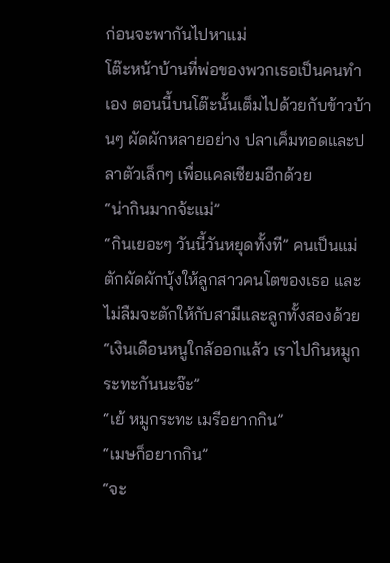ก่อนจะพากันไปหาแม่
โต๊ะหน้าบ้านที่พ่อของพวกเธอเป็นคนทำเอง ตอนนี้บนโต๊ะนั้นเต็มไปด้วยกับข้าวบ้านๆ ผัดผักหลายอย่าง ปลาเค็มทอดและปลาตัวเล็กๆ เพื่อแคลเซียมอีกด้วย
“น่ากินมากจ้ะแม่”
“กินเยอะๆ วันนี้วันหยุดทั้งที” คนเป็นแม่ตักผัดผักบุ้งให้ลูกสาวคนโตของเธอ และไม่ลืมจะตักให้กับสามีและลูกทั้งสองด้วย
“เงินเดือนหนูใกล้ออกแล้ว เราไปกินหมูกระทะกันนะจ๊ะ”
“เย้ หมูกระทะ เมรีอยากกิน”
“เมษก็อยากกิน”
“จะ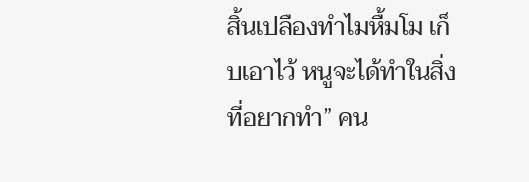สิ้นเปลืองทำไมหื้มโม เก็บเอาไว้ หนูจะได้ทำในสิ่งที่อยากทำ” คน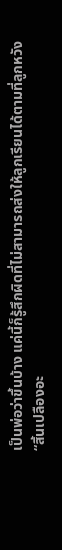เป็นพ่อว่าขึ้นบ้าง แค่นี้ก็รู้สึกผิดที่ไม่สามารถส่งให้ลูกเรียนได้ตามที่ลูกหวัง
“สิ้นเปลืองอะ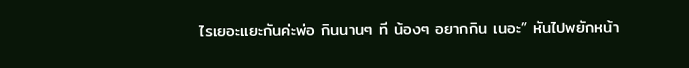ไรเยอะแยะกันค่ะพ่อ กินนานๆ ที น้องๆ อยากกิน เนอะ” หันไปพยักหน้า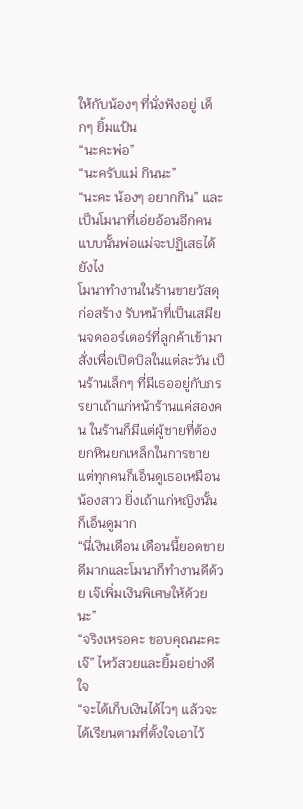ให้กับน้องๆ ที่นั่งฟังอยู่ เด็กๆ ยิ้มแป้น
“นะคะพ่อ”
“นะครับแม่ กินนะ”
“นะคะ น้องๆ อยากกิน” และเป็นโมนาที่เอ่ยอ้อนอีกคน แบบนั้นพ่อแม่จะปฏิเสธได้ยังไง
โมนาทำงานในร้านขายวัสดุก่อสร้าง รับหน้าที่เป็นเสมียนจดออร์เดอร์ที่ลูกค้าเข้ามาสั่งเพื่อเปิดบิลในแต่ละวัน เป็นร้านเล็กๆ ที่มีเธออยู่กับภรรยาเถ้าแก่หน้าร้านแค่สองคน ในร้านก็มีแต่ผู้ชายที่ต้องยกหินยกเหล็กในการขาย แต่ทุกคนก็เอ็นดูเธอเหมือนน้องสาว ยิ่งเถ้าแก่หญิงนั้นก็เอ็นดูมาก
“นี่เงินเดือน เดือนนี้ยอดขายดีมากและโมนาก็ทำงานดีด้วย เจ๊เพิ่มเงินพิเศษให้ด้วยนะ”
“จริงเหรอคะ ขอบคุณนะคะเจ๊” ไหว้สวยและยิ้มอย่างดีใจ
“จะได้เก็บเงินได้ไวๆ แล้วจะได้เรียนตามที่ตั้งใจเอาไว้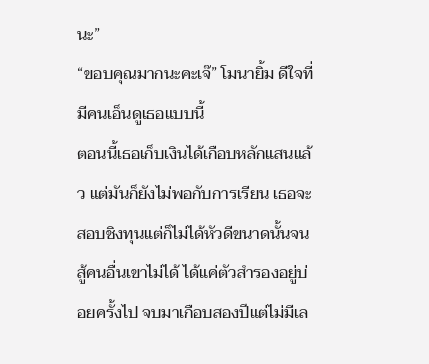นะ”
“ขอบคุณมากนะคะเจ๊” โมนายิ้ม ดีใจที่มีคนเอ็นดูเธอแบบนี้
ตอนนี้เธอเก็บเงินได้เกือบหลักแสนแล้ว แต่มันก็ยังไม่พอกับการเรียน เธอจะสอบชิงทุนแต่ก็ไม่ได้หัวดีขนาดนั้นจนสู้คนอื่นเขาไม่ได้ ได้แค่ตัวสำรองอยู่บ่อยครั้งไป จบมาเกือบสองปีแต่ไม่มีเล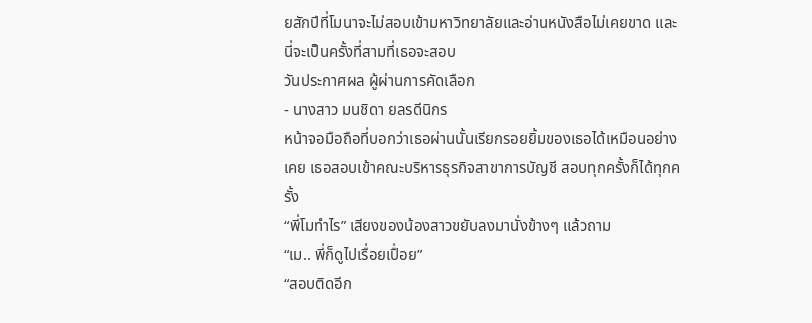ยสักปีที่โมนาจะไม่สอบเข้ามหาวิทยาลัยและอ่านหนังสือไม่เคยขาด และนี่จะเป็นครั้งที่สามที่เธอจะสอบ
วันประกาศผล ผู้ผ่านการคัดเลือก
- นางสาว มนชิดา ยลรดีนิกร
หน้าจอมือถือที่บอกว่าเธอผ่านนั้นเรียกรอยยิ้มของเธอได้เหมือนอย่างเคย เธอสอบเข้าคณะบริหารธุรกิจสาขาการบัญชี สอบทุกครั้งก็ได้ทุกครั้ง
“พี่โมทำไร” เสียงของน้องสาวขยับลงมานั่งข้างๆ แล้วถาม
“เม.. พี่ก็ดูไปเรื่อยเปื่อย”
“สอบติดอีก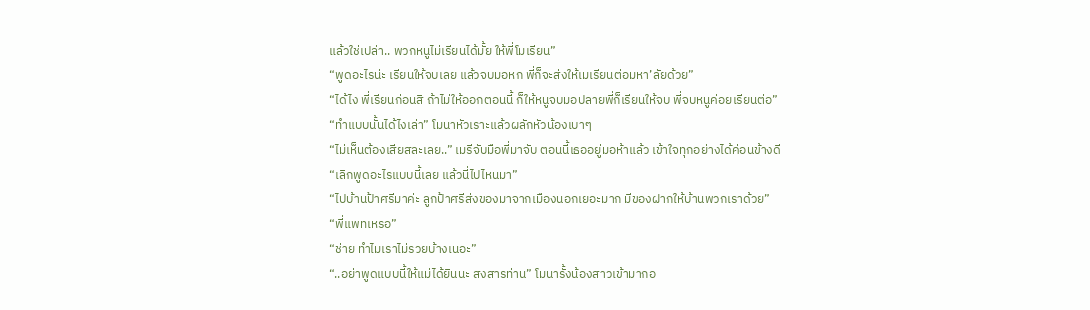แล้วใช่เปล่า.. พวกหนูไม่เรียนได้มั้ย ให้พี่โมเรียน”
“พูดอะไรน่ะ เรียนให้จบเลย แล้วจบมอหก พี่ก็จะส่งให้เมเรียนต่อมหา’ลัยด้วย”
“ได้ไง พี่เรียนก่อนสิ ถ้าไม่ให้ออกตอนนี้ ก็ให้หนูจบมอปลายพี่ก็เรียนให้จบ พี่จบหนูค่อยเรียนต่อ”
“ทำแบบนั้นได้ไงเล่า” โมนาหัวเราะแล้วผลักหัวน้องเบาๆ
“ไม่เห็นต้องเสียสละเลย..” เมรีจับมือพี่มาจับ ตอนนี้เธออยู่มอห้าแล้ว เข้าใจทุกอย่างได้ค่อนข้างดี
“เลิกพูดอะไรแบบนี้เลย แล้วนี่ไปไหนมา”
“ไปบ้านป้าศรีมาค่ะ ลูกป้าศรีส่งของมาจากเมืองนอกเยอะมาก มีของฝากให้บ้านพวกเราด้วย”
“พี่แพทเหรอ”
“ช่าย ทำไมเราไม่รวยบ้างเนอะ”
“..อย่าพูดแบบนี้ให้แม่ได้ยินนะ สงสารท่าน” โมนารั้งน้องสาวเข้ามากอ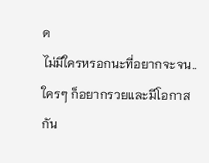ด
ไม่มีใครหรอกนะที่อยากจะจน.. ใครๆ ก็อยากรวยและมีโอกาสกัน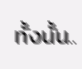ทั้งนั้น..